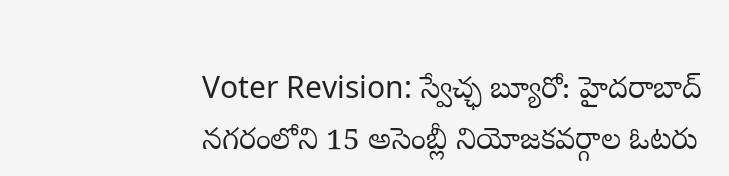Voter Revision: స్వేచ్ఛ బ్యూరో: హైదరాబాద్ నగరంలోని 15 అసెంబ్లీ నియోజకవర్గాల ఓటరు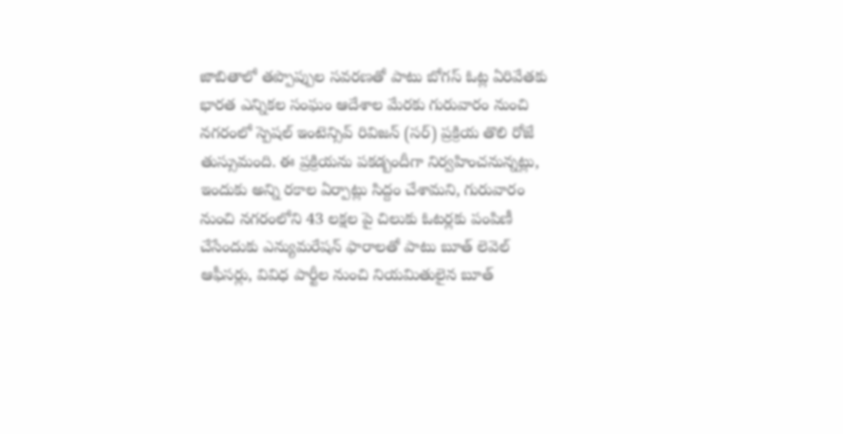జాబితాలో తప్పొప్పుల సవరణతో పాటు బోగస్ ఓట్ల ఏరివేతకు భారత ఎన్నికల సంఘం ఆదేశాల మేరకు గురువారం నుంచి నగరంలో స్పెషల్ ఇంటెన్సివ్ రివిజన్ (సర్) ప్రక్రియ తొలి రోజే తుస్సుమంది. ఈ ప్రక్రియను పకడ్బందీగా నిర్వహించనున్నట్లు, ఇందుకు అన్ని రకాల ఏర్పాట్లు సిద్దం చేశామని, గురువారం నుంచి నగరంలోని 43 లక్షల పై చిలుకు ఓటర్లకు పంపిణీ చేసేందుకు ఎన్యుమరేషన్ ఫారాలతో పాటు బూత్ లెవెల్ ఆఫీసర్లు, వివిధ పార్టీల నుంచి నియమితులైన బూత్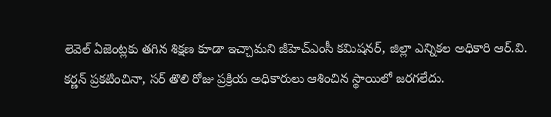లెవెల్ ఏజెంట్లకు తగిన శిక్షణ కూడా ఇచ్చామని జీహెచ్ఎంసీ కమిషనర్, జిల్లా ఎన్నికల అధికారి ఆర్.వి. కర్ణన్ ప్రకటించినా, సర్ తొలి రోజు ప్రక్రియ అధికారులు ఆశించిన స్థాయిలో జరగలేదు.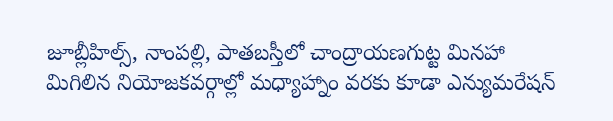జూబ్లీహిల్స్, నాంపల్లి, పాతబస్తీలో చాంద్రాయణగుట్ట మినహా మిగిలిన నియోజకవర్గాల్లో మధ్యాహ్నాం వరకు కూడా ఎన్యుమరేషన్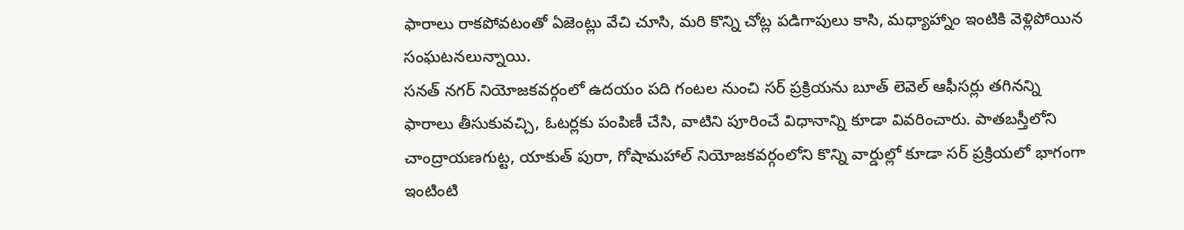ఫారాలు రాకపోవటంతో ఏజెంట్లు వేచి చూసి, మరి కొన్ని చోట్ల పడిగాపులు కాసి, మధ్యాహ్నాం ఇంటికి వెళ్లిపోయిన సంఘటనలున్నాయి.
సనత్ నగర్ నియోజకవర్గంలో ఉదయం పది గంటల నుంచి సర్ ప్రక్రియను బూత్ లెవెల్ ఆఫీసర్లు తగినన్ని ఫారాలు తీసుకువచ్చి, ఓటర్లకు పంపిణీ చేసి, వాటిని పూరించే విధానాన్ని కూడా వివరించారు. పాతబస్తీలోని చాంద్రాయణగుట్ట, యాకుత్ పురా, గోషామహాల్ నియోజకవర్గంలోని కొన్ని వార్డుల్లో కూడా సర్ ప్రక్రియలో భాగంగా ఇంటింటి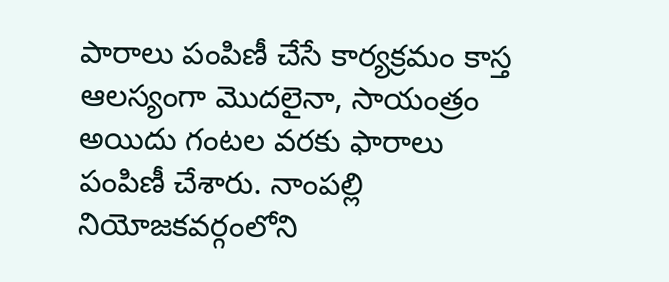పారాలు పంపిణీ చేసే కార్యక్రమం కాస్త ఆలస్యంగా మొదలైనా, సాయంత్రం అయిదు గంటల వరకు ఫారాలు పంపిణీ చేశారు. నాంపల్లి నియోజకవర్గంలోని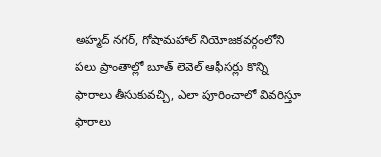అహ్మద్ నగర్, గోషామహాల్ నియోజకవర్గంలోని పలు ప్రాంతాల్లో బూత్ లెవెల్ ఆఫీసర్లు కొన్ని ఫారాలు తీసుకువచ్చి, ఎలా పూరించాలో వివరిస్తూ ఫారాలు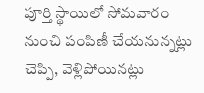పూర్తి స్థాయిలో సోమవారం నుంచి పంపిణీ చేయనున్నట్లు చెప్పి, వెళ్లిపోయినట్లు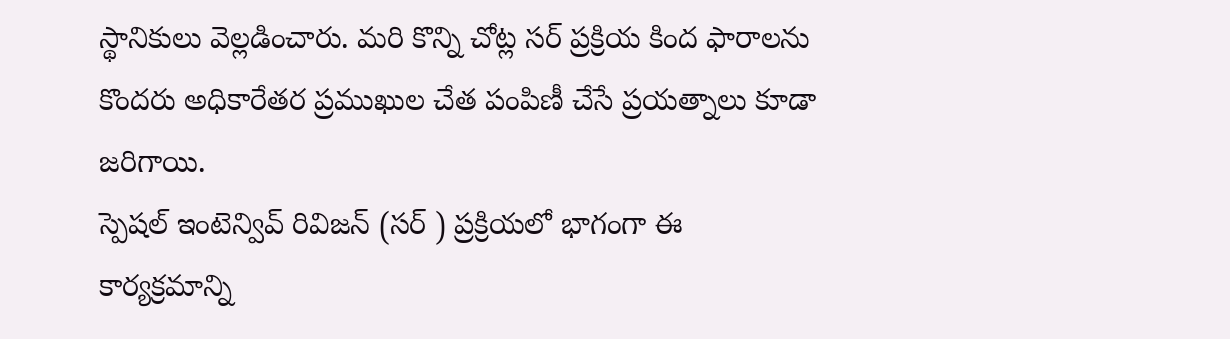స్థానికులు వెల్లడించారు. మరి కొన్ని చోట్ల సర్ ప్రక్రియ కింద ఫారాలను కొందరు అధికారేతర ప్రముఖుల చేత పంపిణీ చేసే ప్రయత్నాలు కూడా జరిగాయి.
స్పెషల్ ఇంటెన్వివ్ రివిజన్ (సర్ ) ప్రక్రియలో భాగంగా ఈ కార్యక్రమాన్ని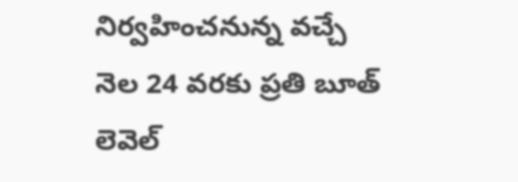నిర్వహించనున్న వచ్చే నెల 24 వరకు ప్రతి బూత్ లెవెల్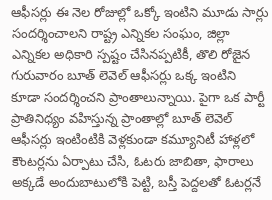ఆఫీసర్లు ఈ నెల రోజుల్లో ఒక్కో ఇంటిని మూడు సార్లు సందర్శించాలని రాష్ట్ర ఎన్నికల సంఘం, జిల్లా ఎన్నికల అధికారి స్పష్టం చేసినప్పటికీ, తొలి రోజైన గురువారం బూత్ లెవెల్ ఆఫీసర్లు ఒక్క ఇంటిని కూడా సందర్శించని ప్రాంతాలున్నాయి. పైగా ఒక పార్టీ ప్రాతినిధ్యం వహిస్తున్న ప్రాంతాల్లో బూత్ లెవెల్ ఆఫీసర్లు ఇంటింటికి వెళ్లకుండా కమ్యూనిటీ హాళ్లలో కౌంటర్లను ఏర్పాటు చేసి, ఓటరు జాబితా, ఫారాలు అక్కడే అందుబాటులోకి పెట్టి, బస్తీ పెద్దలతో ఓటర్లనే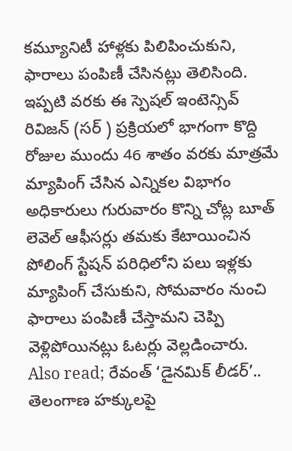కమ్యూనిటీ హాళ్లకు పిలిపించుకుని, ఫారాలు పంపిణీ చేసినట్లు తెలిసింది. ఇప్పటి వరకు ఈ స్పెషల్ ఇంటెన్సివ్ రివిజన్ (సర్ ) ప్రక్రియలో భాగంగా కొద్ది రోజుల ముందు 46 శాతం వరకు మాత్రమే మ్యాపింగ్ చేసిన ఎన్నికల విభాగం అధికారులు గురువారం కొన్ని చోట్ల బూత్ లెవెల్ ఆఫీసర్లు తమకు కేటాయించిన పోలింగ్ స్టేషన్ పరిధిలోని పలు ఇళ్లకు మ్యాపింగ్ చేసుకుని, సోమవారం నుంచి ఫారాలు పంపిణీ చేస్తామని చెప్పి వెళ్లిపోయినట్లు ఓటర్లు వెల్లడించారు.
Also read; రేవంత్ ‘డైనమిక్ లీడర్’.. తెలంగాణ హక్కులపై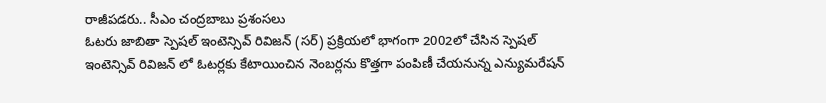రాజీపడరు.. సీఎం చంద్రబాబు ప్రశంసలు
ఓటరు జాబితా స్పెషల్ ఇంటెన్సివ్ రివిజన్ (సర్) ప్రక్రియలో భాగంగా 2002లో చేసిన స్పెషల్ ఇంటెన్సివ్ రివిజన్ లో ఓటర్లకు కేటాయించిన నెంబర్లను కొత్తగా పంపిణీ చేయనున్న ఎన్యుమరేషన్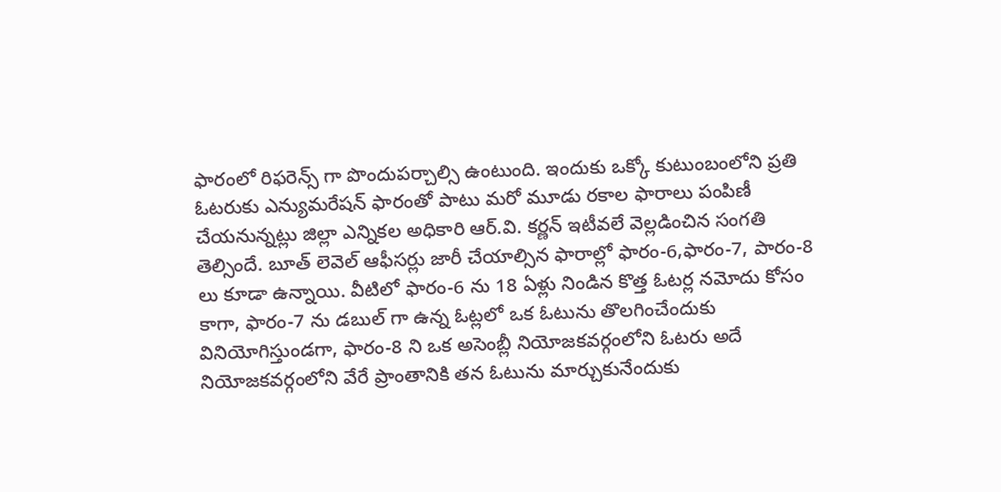ఫారంలో రిఫరెన్స్ గా పొందుపర్చాల్సి ఉంటుంది. ఇందుకు ఒక్కో కుటుంబంలోని ప్రతి ఓటరుకు ఎన్యుమరేషన్ ఫారంతో పాటు మరో మూడు రకాల ఫారాలు పంపిణీ చేయనున్నట్లు జిల్లా ఎన్నికల అధికారి ఆర్.వి. కర్ణన్ ఇటీవలే వెల్లడించిన సంగతి తెల్సిందే. బూత్ లెవెల్ ఆఫీసర్లు జారీ చేయాల్సిన ఫారాల్లో ఫారం-6,ఫారం-7, పారం-8 లు కూడా ఉన్నాయి. వీటిలో ఫారం-6 ను 18 ఏళ్లు నిండిన కొత్త ఓటర్ల నమోదు కోసం కాగా, ఫారం-7 ను డబుల్ గా ఉన్న ఓట్లలో ఒక ఓటును తొలగించేందుకు వినియోగిస్తుండగా, ఫారం-8 ని ఒక అసెంబ్లీ నియోజకవర్గంలోని ఓటరు అదే నియోజకవర్గంలోని వేరే ప్రాంతానికి తన ఓటును మార్చుకునేందుకు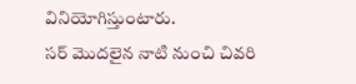వినియోగిస్తుంటారు.
సర్ మొదలైన నాటి నుంచి చివరి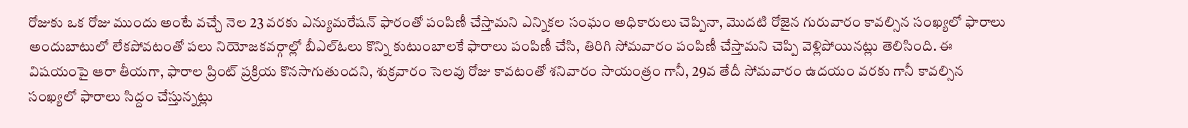రోజుకు ఒక రోజు ముందు అంటే వచ్చే నెల 23 వరకు ఎన్యుమరేషన్ ఫారంతో పంపిణీ చేస్తామని ఎన్నికల సంఘం అధికారులు చెప్పినా, మొదటి రోజైన గురువారం కావల్సిన సంఖ్యలో ఫారాలు అందుబాటులో లేకపోవటంతో పలు నియోజకవర్గాల్లో బీఎల్ఓలు కొన్ని కుటుంబాలకే ఫారాలు పంపిణీ చేసి, తిరిగి సోమవారం పంపిణీ చేస్తామని చెప్పి వెళ్లిపోయినట్లు తెలిసింది. ఈ విషయంపై ఆరా తీయగా, ఫారాల ప్రింట్ ప్రక్రియ కొనసాగుతుందని, శుక్రవారం సెలవు రోజు కావటంతో శనివారం సాయంత్రం గానీ, 29వ తేదీ సోమవారం ఉదయం వరకు గానీ కావల్సిన సంఖ్యలో ఫారాలు సిద్దం చేస్తున్నట్లు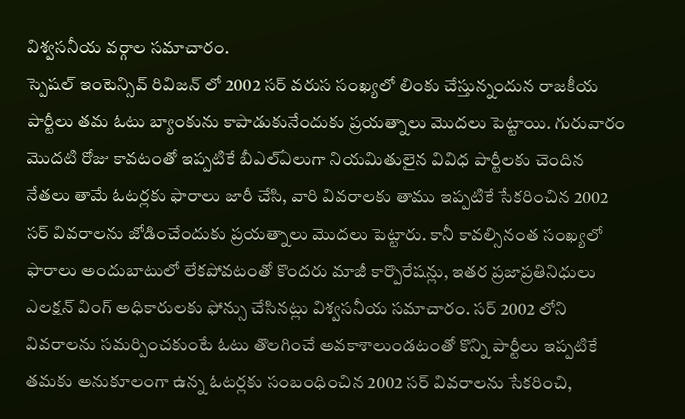విశ్వసనీయ వర్గాల సమాచారం.
స్పెషల్ ఇంటెన్సివ్ రివిజన్ లో 2002 సర్ వరుస సంఖ్యలో లింకు చేస్తున్నందున రాజకీయ పార్టీలు తమ ఓటు బ్యాంకును కాపాడుకునేందుకు ప్రయత్నాలు మొదలు పెట్టాయి. గురువారం మొదటి రోజు కావటంతో ఇప్పటికే బీఎల్ఏలుగా నియమితులైన వివిధ పార్టీలకు చెందిన నేతలు తామే ఓటర్లకు ఫారాలు జారీ చేసి, వారి వివరాలకు తాము ఇప్పటికే సేకరించిన 2002 సర్ వివరాలను జోడించేందుకు ప్రయత్నాలు మొదలు పెట్టారు. కానీ కావల్సినంత సంఖ్యలో ఫారాలు అందుబాటులో లేకపోవటంతో కొందరు మాజీ కార్పొరేషన్లు, ఇతర ప్రజాప్రతినిధులు ఎలక్షన్ వింగ్ అధికారులకు ఫోన్సు చేసినట్లు విశ్వసనీయ సమాచారం. సర్ 2002 లోని వివరాలను సమర్పించకుంటే ఓటు తొలగించే అవకాశాలుండటంతో కొన్ని పార్టీలు ఇప్పటికే తమకు అనుకూలంగా ఉన్న ఓటర్లకు సంబంధించిన 2002 సర్ వివరాలను సేకరించి,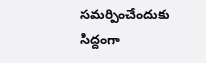సమర్పించేందుకు సిద్దంగా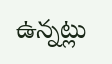ఉన్నట్లు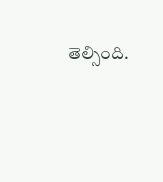తెల్సింది.